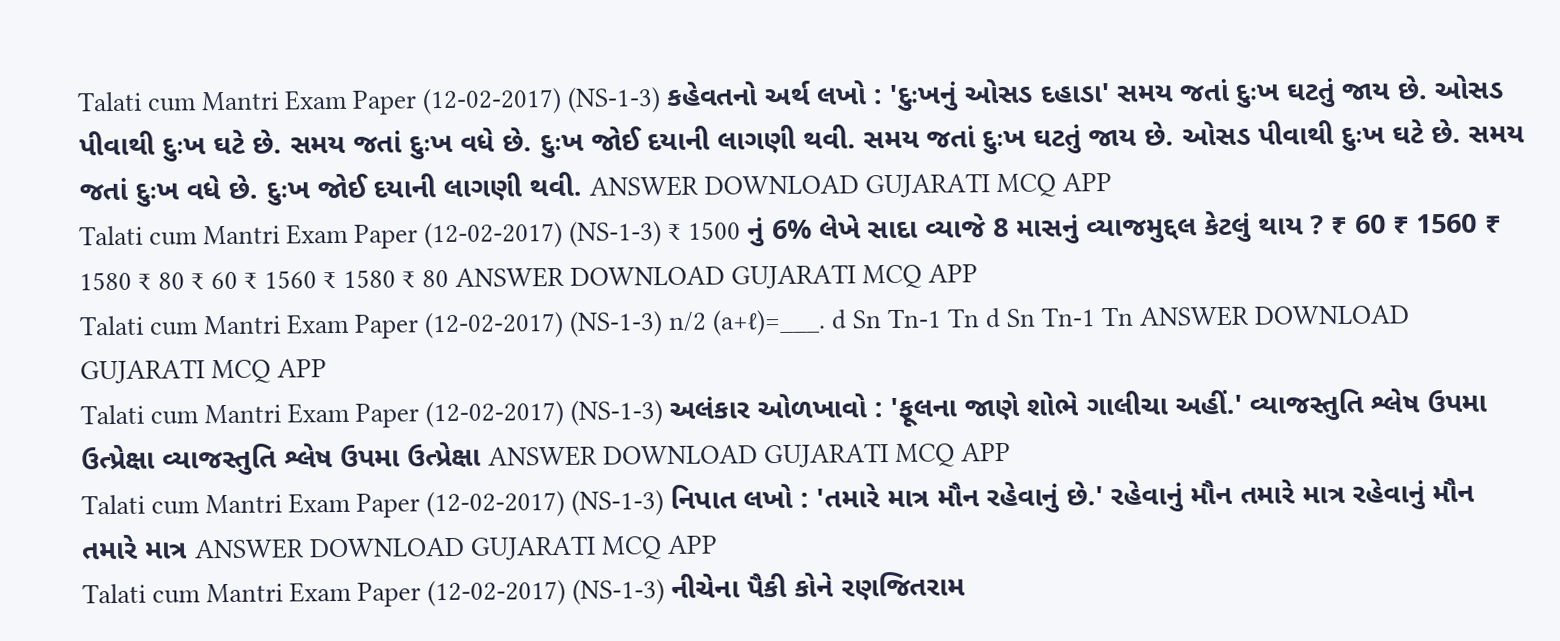Talati cum Mantri Exam Paper (12-02-2017) (NS-1-3) કહેવતનો અર્થ લખો : 'દુઃખનું ઓસડ દહાડા' સમય જતાં દુઃખ ઘટતું જાય છે. ઓસડ પીવાથી દુઃખ ઘટે છે. સમય જતાં દુઃખ વધે છે. દુઃખ જોઈ દયાની લાગણી થવી. સમય જતાં દુઃખ ઘટતું જાય છે. ઓસડ પીવાથી દુઃખ ઘટે છે. સમય જતાં દુઃખ વધે છે. દુઃખ જોઈ દયાની લાગણી થવી. ANSWER DOWNLOAD GUJARATI MCQ APP
Talati cum Mantri Exam Paper (12-02-2017) (NS-1-3) ₹ 1500 નું 6% લેખે સાદા વ્યાજે 8 માસનું વ્યાજમુદ્દલ કેટલું થાય ? ₹ 60 ₹ 1560 ₹ 1580 ₹ 80 ₹ 60 ₹ 1560 ₹ 1580 ₹ 80 ANSWER DOWNLOAD GUJARATI MCQ APP
Talati cum Mantri Exam Paper (12-02-2017) (NS-1-3) n/2 (a+ℓ)=___. d Sn Tn-1 Tn d Sn Tn-1 Tn ANSWER DOWNLOAD GUJARATI MCQ APP
Talati cum Mantri Exam Paper (12-02-2017) (NS-1-3) અલંકાર ઓળખાવો : 'ફૂલના જાણે શોભે ગાલીચા અહીં.' વ્યાજસ્તુતિ શ્લેષ ઉપમા ઉત્પ્રેક્ષા વ્યાજસ્તુતિ શ્લેષ ઉપમા ઉત્પ્રેક્ષા ANSWER DOWNLOAD GUJARATI MCQ APP
Talati cum Mantri Exam Paper (12-02-2017) (NS-1-3) નિપાત લખો : 'તમારે માત્ર મૌન રહેવાનું છે.' રહેવાનું મૌન તમારે માત્ર રહેવાનું મૌન તમારે માત્ર ANSWER DOWNLOAD GUJARATI MCQ APP
Talati cum Mantri Exam Paper (12-02-2017) (NS-1-3) નીચેના પૈકી કોને રણજિતરામ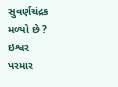સુવર્ણચંદ્રક મળ્યો છે ? ઇશ્વર પરમાર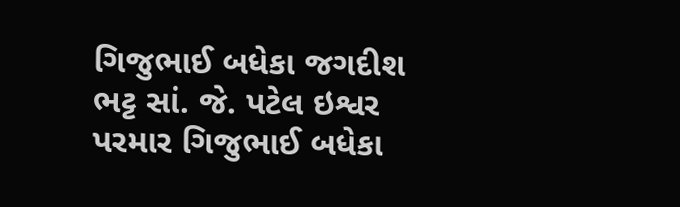ગિજુભાઈ બધેકા જગદીશ ભટ્ટ સાં. જે. પટેલ ઇશ્વર પરમાર ગિજુભાઈ બધેકા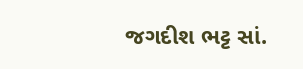જગદીશ ભટ્ટ સાં.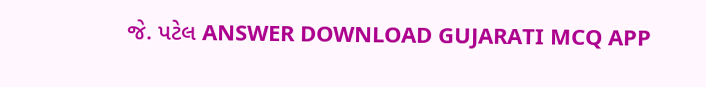જે. પટેલ ANSWER DOWNLOAD GUJARATI MCQ APP